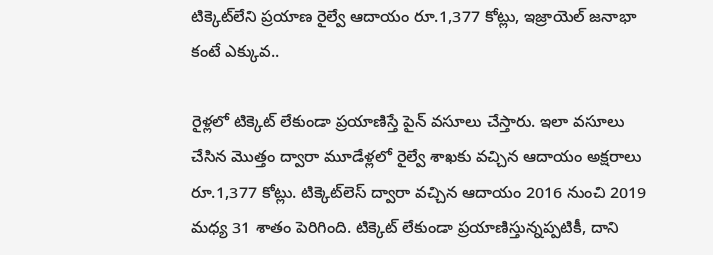టిక్కెట్‌లేని ప్రయాణ రైల్వే ఆదాయం రూ.1,377 కోట్లు, ఇజ్రాయెల్ జనాభా కంటే ఎక్కువ..

రైళ్లలో టిక్కెట్ లేకుండా ప్రయాణిస్తే పైన్ వసూలు చేస్తారు. ఇలా వసూలు చేసిన మొత్తం ద్వారా మూడేళ్లలో రైల్వే శాఖకు వచ్చిన ఆదాయం అక్షరాలు రూ.1,377 కోట్లు. టిక్కెట్‌లెస్ ద్వారా వచ్చిన ఆదాయం 2016 నుంచి 2019 మధ్య 31 శాతం పెరిగింది. టిక్కెట్ లేకుండా ప్రయాణిస్తున్నప్పటికీ, దాని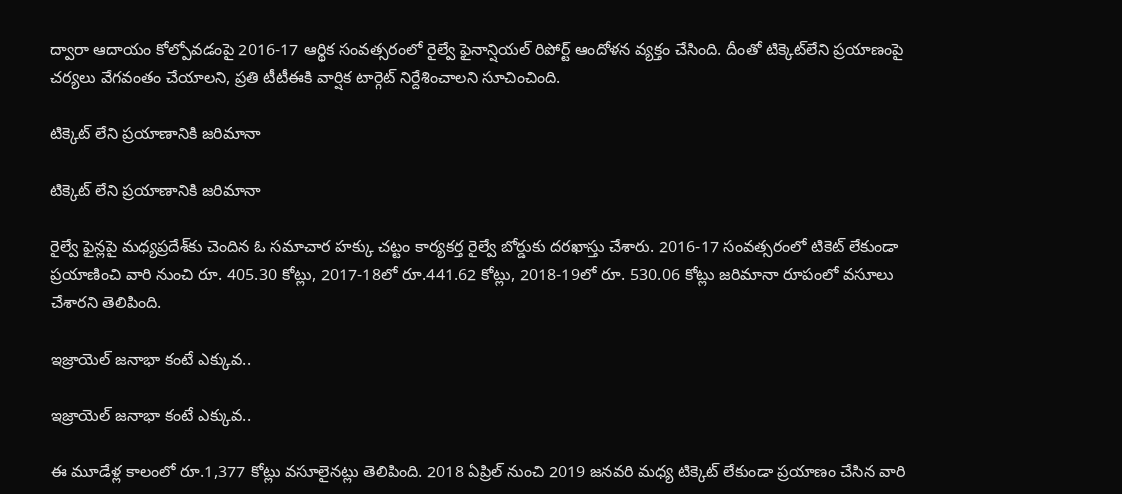ద్వారా ఆదాయం కోల్పోవడంపై 2016-17 ఆర్థిక సంవత్సరంలో రైల్వే ఫైనాన్షియల్ రిపోర్ట్ ఆందోళన వ్యక్తం చేసింది. దీంతో టిక్కెట్‌లేని ప్రయాణంపై చర్యలు వేగవంతం చేయాలని, ప్రతి టీటీఈకి వార్షిక టార్గెట్ నిర్దేశించాలని సూచించింది.

టిక్కెట్ లేని ప్రయాణానికి జరిమానా

టిక్కెట్ లేని ప్రయాణానికి జరిమానా

రైల్వే ఫైన్లపై మధ్యప్రదేశ్‌కు చెందిన ఓ సమాచార హక్కు చట్టం కార్యకర్త రైల్వే బోర్డుకు దరఖాస్తు చేశారు. 2016-17 సంవత్సరంలో టికెట్ లేకుండా ప్రయాణించి వారి నుంచి రూ. 405.30 కోట్లు, 2017-18లో రూ.441.62 కోట్లు, 2018-19లో రూ. 530.06 కోట్లు జరిమానా రూపంలో వసూలు చేశారని తెలిపింది.

ఇజ్రాయెల్ జనాభా కంటే ఎక్కువ..

ఇజ్రాయెల్ జనాభా కంటే ఎక్కువ..

ఈ మూడేళ్ల కాలంలో రూ.1,377 కోట్లు వసూలైనట్లు తెలిపింది. 2018 ఏప్రిల్ నుంచి 2019 జనవరి మధ్య టిక్కెట్ లేకుండా ప్రయాణం చేసిన వారి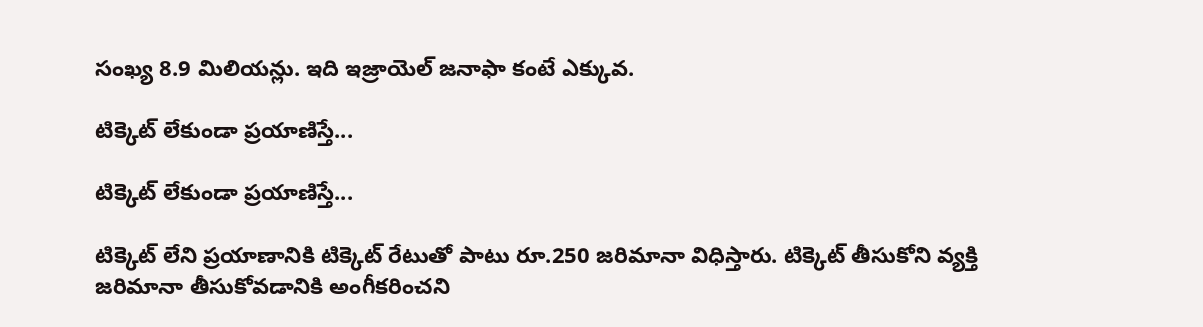సంఖ్య 8.9 మిలియన్లు. ఇది ఇజ్రాయెల్ జనాఫా కంటే ఎక్కువ.

టిక్కెట్ లేకుండా ప్రయాణిస్తే...

టిక్కెట్ లేకుండా ప్రయాణిస్తే...

టిక్కెట్ లేని ప్రయాణానికి టిక్కెట్ రేటుతో పాటు రూ.250 జరిమానా విధిస్తారు. టిక్కెట్ తీసుకోని వ్యక్తి జరిమానా తీసుకోవడానికి అంగీకరించని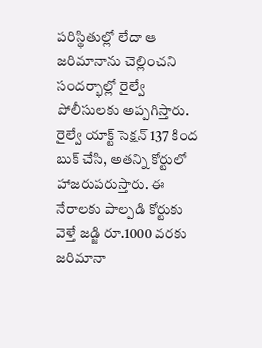పరిస్థితుల్లో లేదా ఆ జరిమానాను చెల్లించని సందర్భాల్లో రైల్వే పోలీసులకు అప్పగిస్తారు. రైల్వే యాక్ట్ సెక్షన్ 137 కింద బుక్ చేసి, అతన్ని కోర్టులో హాజరుపరుస్తారు. ఈ నేరాలకు పాల్పడి కోర్టుకు వెళ్తే జడ్జి రూ.1000 వరకు జరిమానా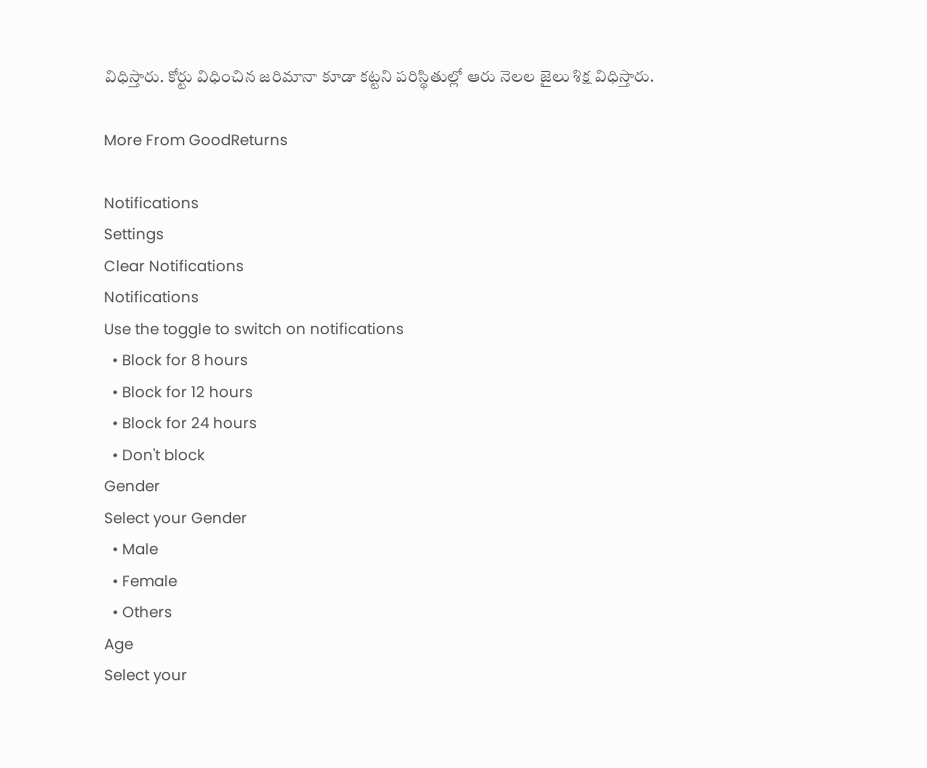విధిస్తారు. కోర్టు విధించిన జరిమానా కూడా కట్టని పరిస్థితుల్లో ఆరు నెలల జైలు శిక్ష విధిస్తారు.

More From GoodReturns

Notifications
Settings
Clear Notifications
Notifications
Use the toggle to switch on notifications
  • Block for 8 hours
  • Block for 12 hours
  • Block for 24 hours
  • Don't block
Gender
Select your Gender
  • Male
  • Female
  • Others
Age
Select your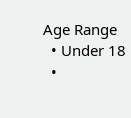Age Range
  • Under 18
  •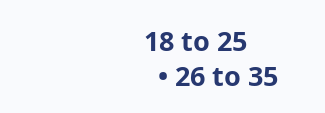18 to 25
  • 26 to 35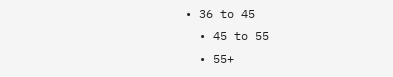• 36 to 45
  • 45 to 55
  • 55+